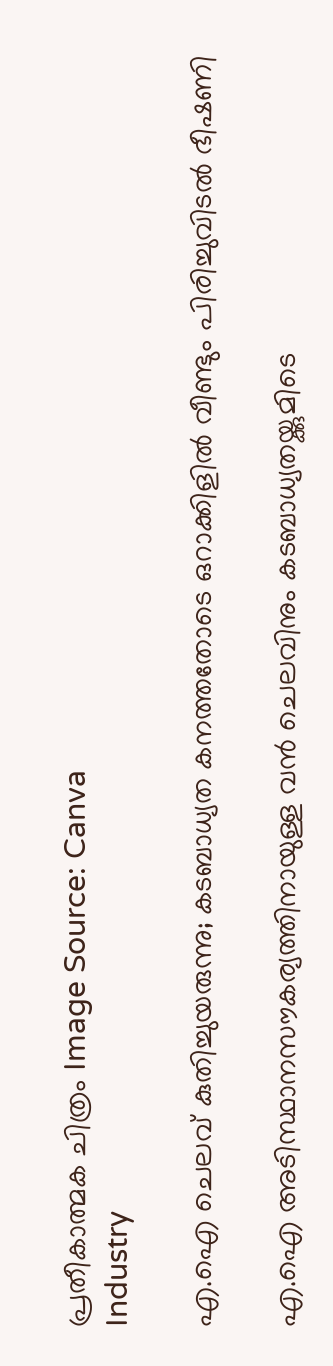പ്രതീകാത്മക ചിത്രം Image Source: Canva
Industry

എ.ഐ ചെലവ് കുതിച്ചുയരുന്നു; കടബാധ്യത കനത്തതോടെ ഒറാക്കിളിൽ വീണ്ടും പിരിച്ചുവിടൽ ഭീഷണി

എ.ഐ അടിസ്ഥാനസൗകര്യത്തിനായുള്ള വൻ ചെലവിനും കടബാധ്യതയ്ക്കുമിടെ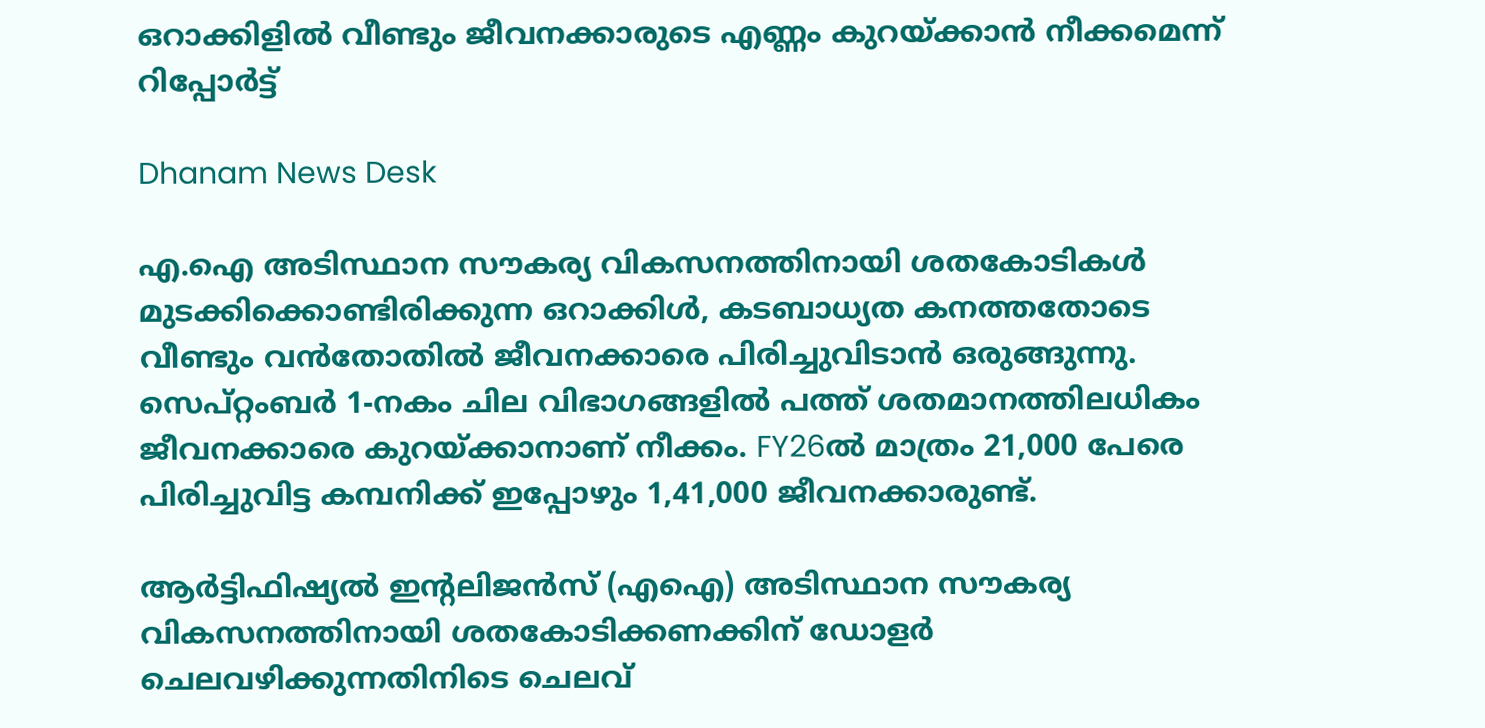ഒറാക്കിളിൽ വീണ്ടും ജീവനക്കാരുടെ എണ്ണം കുറയ്ക്കാൻ നീക്കമെന്ന് റിപ്പോർട്ട്

Dhanam News Desk

എ.ഐ അടിസ്ഥാന സൗകര്യ വികസനത്തിനായി ശതകോടികൾ മുടക്കിക്കൊണ്ടിരിക്കുന്ന ഒറാക്കിൾ, കടബാധ്യത കനത്തതോടെ വീണ്ടും വൻതോതിൽ ജീവനക്കാരെ പിരിച്ചുവിടാൻ ഒരുങ്ങുന്നു. സെപ്റ്റംബർ 1-നകം ചില വിഭാഗങ്ങളിൽ പത്ത് ശതമാനത്തിലധികം ജീവനക്കാരെ കുറയ്ക്കാനാണ് നീക്കം. FY26ൽ മാത്രം 21,000 പേരെ പിരിച്ചുവിട്ട കമ്പനിക്ക് ഇപ്പോഴും 1,41,000 ജീവനക്കാരുണ്ട്.

ആർട്ടിഫിഷ്യൽ ഇന്റലിജൻസ് (എഐ) അടിസ്ഥാന സൗകര്യ വികസനത്തിനായി ശതകോടിക്കണക്കിന് ഡോളർ ചെലവഴിക്കുന്നതിനിടെ ചെലവ്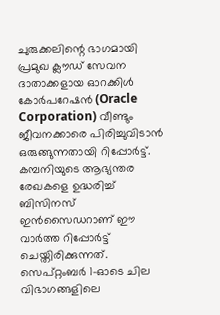ചുരുക്കലിന്റെ ഭാഗമായി പ്രമുഖ ക്ലൗഡ് സേവന ദാതാക്കളായ ഓറക്കിൾ കോർപറേഷൻ (Oracle Corporation) വീണ്ടും ജീവനക്കാരെ പിരിച്ചുവിടാൻ ഒരുങ്ങുന്നതായി റിപ്പോർട്ട്. കമ്പനിയുടെ ആഭ്യന്തര രേഖകളെ ഉദ്ധരിച്ച് ബിസിനസ് ഇൻസൈഡറാണ് ഈ വാർത്ത റിപ്പോ‌ർട്ട് ചെയ്തിരിക്കുന്നത്. സെപ്റ്റംബർ 1-ഓടെ ചില വിഭാഗങ്ങളിലെ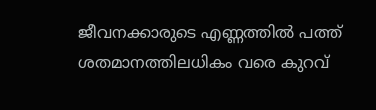ജീവനക്കാരുടെ എണ്ണത്തിൽ പത്ത് ശതമാനത്തിലധികം വരെ കുറവ്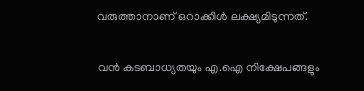വരുത്താനാണ് ഒറാക്കിൾ ലക്ഷ്യമിടുന്നത്.

വൻ കടബാധ്യതയും എ.ഐ നിക്ഷേപങ്ങളും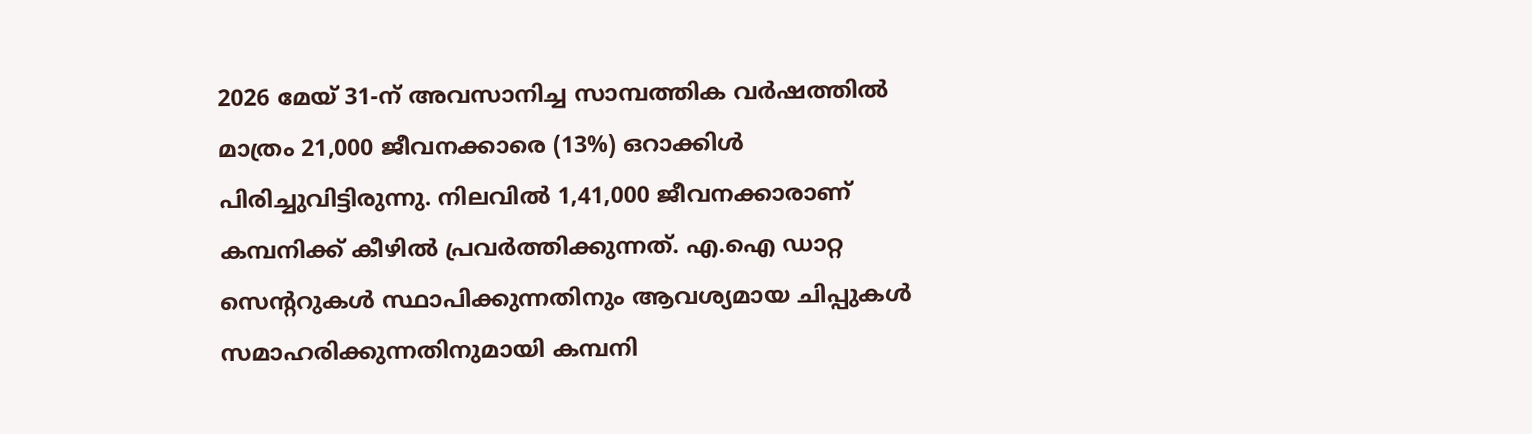2026 മേയ് 31-ന് അവസാനിച്ച സാമ്പത്തിക വർഷത്തിൽ മാത്രം 21,000 ജീവനക്കാരെ (13%) ഒറാക്കിൾ പിരിച്ചുവിട്ടിരുന്നു. നിലവിൽ 1,41,000 ജീവനക്കാരാണ് കമ്പനിക്ക് കീഴിൽ പ്രവർത്തിക്കുന്നത്. എ.ഐ ഡാറ്റ സെന്ററുകൾ സ്ഥാപിക്കുന്നതിനും ആവശ്യമായ ചിപ്പുകൾ സമാഹരിക്കുന്നതിനുമായി കമ്പനി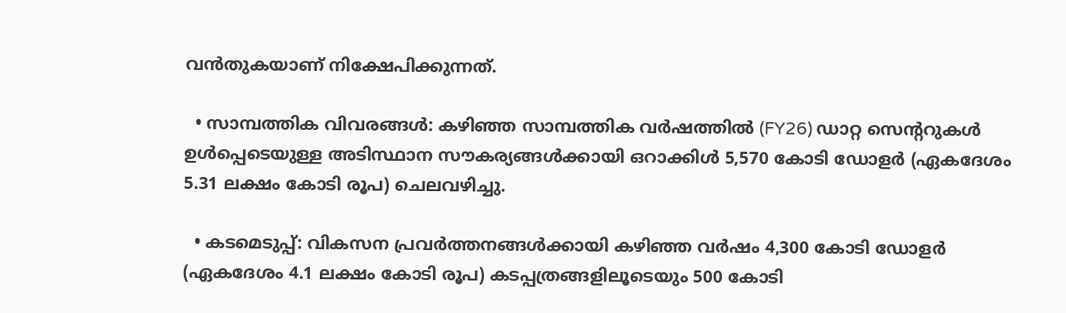വൻതുകയാണ് നിക്ഷേപിക്കുന്നത്.

  • സാമ്പത്തിക വിവരങ്ങൾ: കഴിഞ്ഞ സാമ്പത്തിക വർഷത്തിൽ (FY26) ഡാറ്റ സെന്ററുകൾ ഉൾപ്പെടെയുള്ള അടിസ്ഥാന സൗകര്യങ്ങൾക്കായി ഒറാക്കിൾ 5,570 കോടി ഡോളർ (ഏകദേശം 5.31 ലക്ഷം കോടി രൂപ) ചെലവഴിച്ചു.

  • കടമെടുപ്പ്: വികസന പ്രവർത്തനങ്ങൾക്കായി കഴിഞ്ഞ വർഷം 4,300 കോടി ഡോളർ (ഏകദേശം 4.1 ലക്ഷം കോടി രൂപ) കടപ്പത്രങ്ങളിലൂടെയും 500 കോടി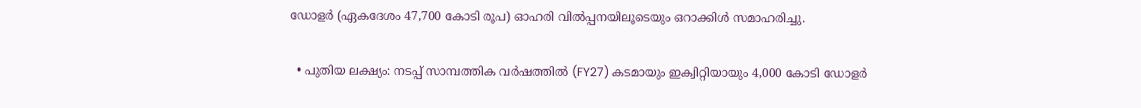ഡോളർ (ഏകദേശം 47,700 കോടി രൂപ) ഓഹരി വിൽപ്പനയിലൂടെയും ഒറാക്കിൾ സമാഹരിച്ചു.

  • പുതിയ ലക്ഷ്യം: നടപ്പ് സാമ്പത്തിക വർഷത്തിൽ (FY27) കടമായും ഇക്വിറ്റിയായും 4,000 കോടി ഡോളർ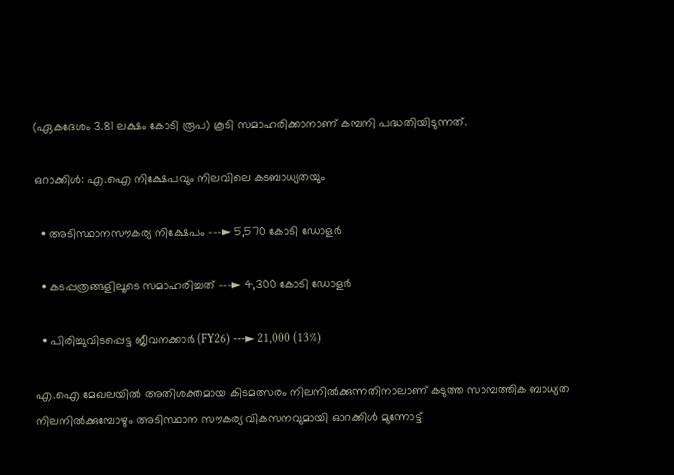(ഏകദേശം 3.81 ലക്ഷം കോടി രൂപ) കൂടി സമാഹരിക്കാനാണ് കമ്പനി പദ്ധതിയിടുന്നത്.

ഒറാക്കിൾ: എ.ഐ നിക്ഷേപവും നിലവിലെ കടബാധ്യതയും

  • അടിസ്ഥാനസൗകര്യ നിക്ഷേപം ---► 5,570 കോടി ഡോളർ

  • കടപ്പത്രങ്ങളിലൂടെ സമാഹരിച്ചത് ---► 4,300 കോടി ഡോളർ

  • പിരിച്ചുവിടപ്പെട്ട ജീവനക്കാർ (FY26) ---► 21,000 (13%)

എ.ഐ മേഖലയിൽ അതിശക്തമായ കിടമത്സരം നിലനിൽക്കുന്നതിനാലാണ് കടുത്ത സാമ്പത്തിക ബാധ്യത നിലനിൽക്കുമ്പോഴും അടിസ്ഥാന സൗകര്യ വികസനവുമായി ഓറക്കിൾ മുന്നോട്ട്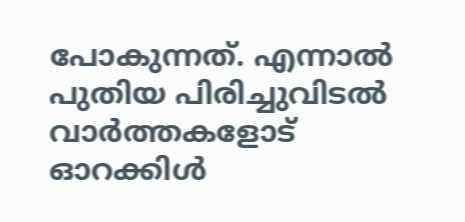പോകുന്നത്. എന്നാൽ പുതിയ പിരിച്ചുവിടൽ വാർത്തകളോട് ഓറക്കിൾ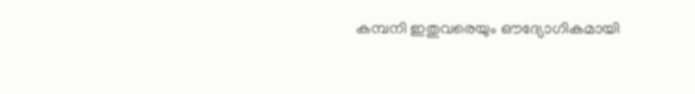കമ്പനി ഇതുവരെയും ഔദ്യോഗികമായി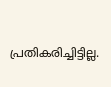പ്രതികരിച്ചിട്ടില്ല.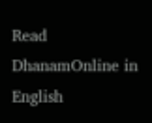Read DhanamOnline in English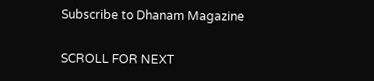Subscribe to Dhanam Magazine

SCROLL FOR NEXT